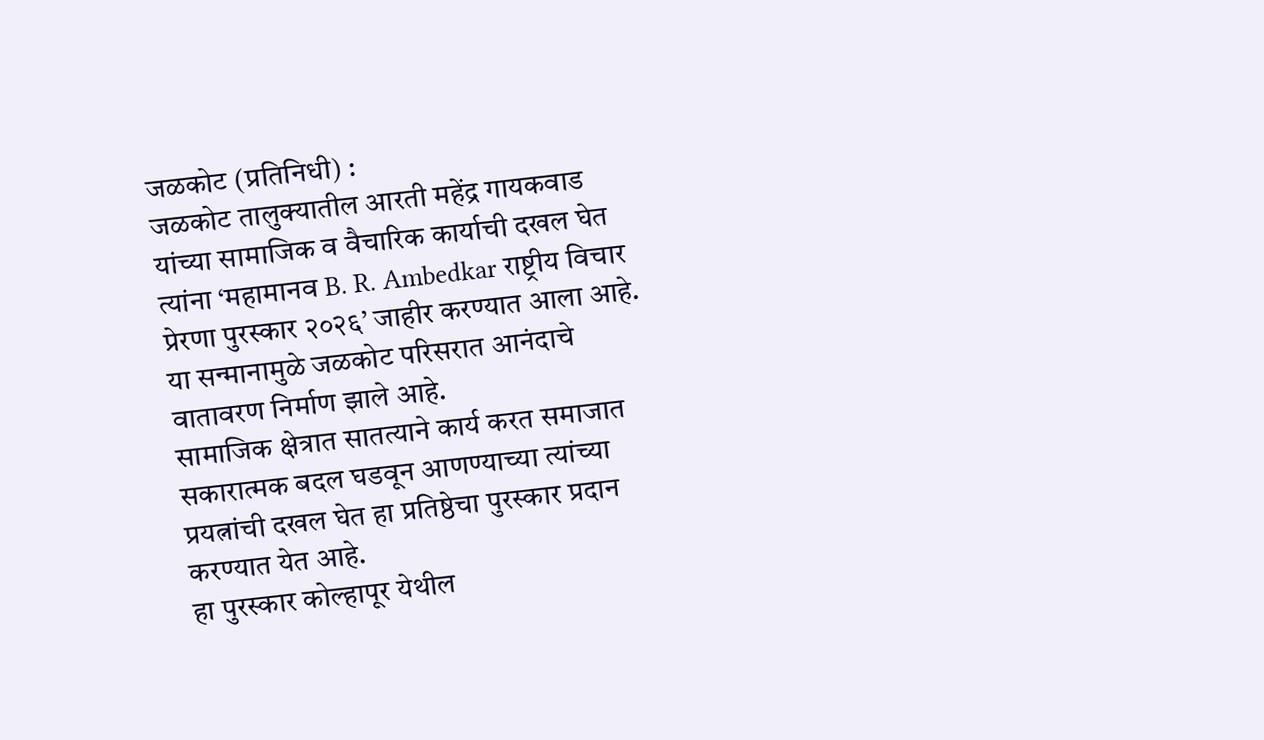जळकोट (प्रतिनिधी) :
जळकोट तालुक्यातील आरती महेंद्र गायकवाड यांच्या सामाजिक व वैचारिक कार्याची दखल घेत त्यांना ‘महामानव B. R. Ambedkar राष्ट्रीय विचार प्रेरणा पुरस्कार २०२६’ जाहीर करण्यात आला आहे. या सन्मानामुळे जळकोट परिसरात आनंदाचे वातावरण निर्माण झाले आहे.
सामाजिक क्षेत्रात सातत्याने कार्य करत समाजात सकारात्मक बदल घडवून आणण्याच्या त्यांच्या प्रयत्नांची दखल घेत हा प्रतिष्ठेचा पुरस्कार प्रदान करण्यात येत आहे.
हा पुरस्कार कोल्हापूर येथील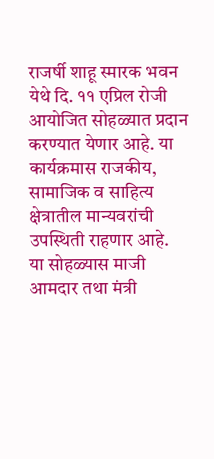राजर्षी शाहू स्मारक भवन येथे दि. ११ एप्रिल रोजी आयोजित सोहळ्यात प्रदान करण्यात येणार आहे. या कार्यक्रमास राजकीय, सामाजिक व साहित्य क्षेत्रातील मान्यवरांची उपस्थिती राहणार आहे.
या सोहळ्यास माजी आमदार तथा मंत्री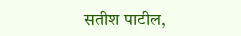सतीश पाटील,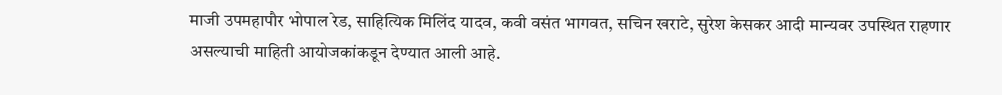माजी उपमहापौर भोपाल रेड, साहित्यिक मिलिंद यादव, कवी वसंत भागवत, सचिन खराटे, सुरेश केसकर आदी मान्यवर उपस्थित राहणार असल्याची माहिती आयोजकांकडून देण्यात आली आहे.